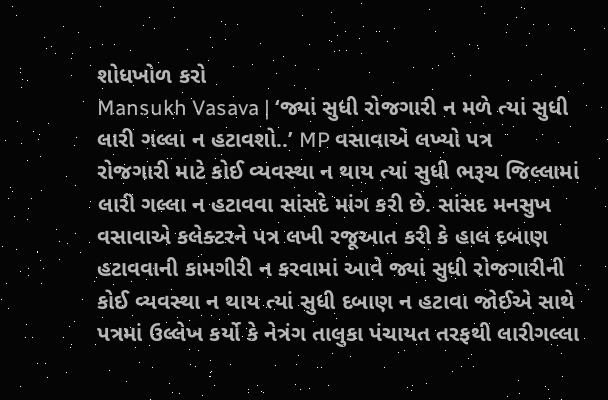શોધખોળ કરો
Mansukh Vasava | ‘જ્યાં સુધી રોજગારી ન મળે ત્યાં સુધી લારી ગલ્લા ન હટાવશો..’ MP વસાવાએ લખ્યો પત્ર
રોજગારી માટે કોઈ વ્યવસ્થા ન થાય ત્યાં સુધી ભરૂચ જિલ્લામાં લારી ગલ્લા ન હટાવવા સાંસદે માંગ કરી છે. સાંસદ મનસુખ વસાવાએ કલેક્ટરને પત્ર લખી રજૂઆત કરી કે હાલ દબાણ હટાવવાની કામગીરી ન કરવામાં આવે જ્યાં સુધી રોજગારીની કોઈ વ્યવસ્થા ન થાય ત્યાં સુધી દબાણ ન હટાવા જોઈએ સાથે પત્રમાં ઉલ્લેખ કર્યો કે નેત્રંગ તાલુકા પંચાયત તરફથી લારીગલ્લા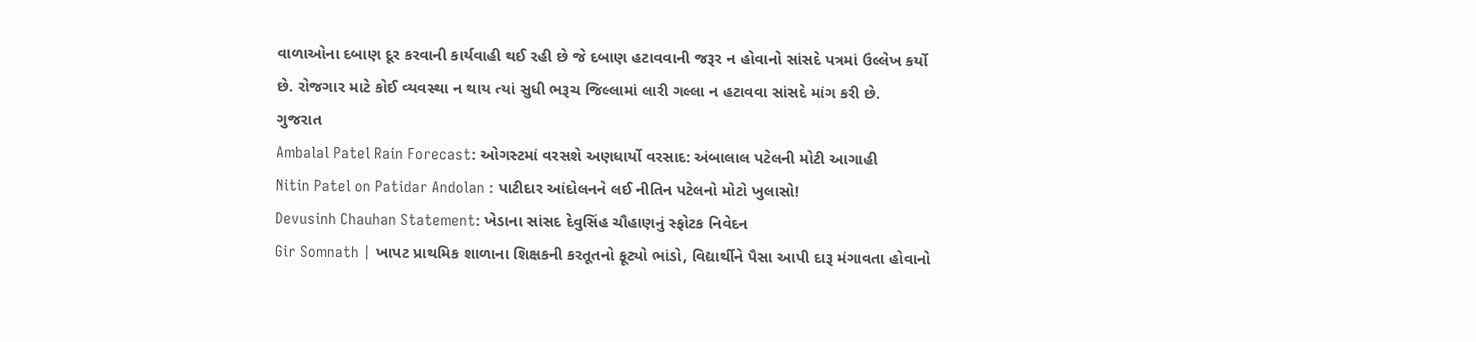વાળાઓના દબાણ દૂર કરવાની કાર્યવાહી થઈ રહી છે જે દબાણ હટાવવાની જરૂર ન હોવાનો સાંસદે પત્રમાં ઉલ્લેખ કર્યો છે. રોજગાર માટે કોઈ વ્યવસ્થા ન થાય ત્યાં સુધી ભરૂચ જિલ્લામાં લારી ગલ્લા ન હટાવવા સાંસદે માંગ કરી છે.
ગુજરાત
Ambalal Patel Rain Forecast: ઓગસ્ટમાં વરસશે અણધાર્યો વરસાદ: અંબાલાલ પટેલની મોટી આગાહી
Nitin Patel on Patidar Andolan : પાટીદાર આંદોલનને લઈ નીતિન પટેલનો મોટો ખુલાસો!
Devusinh Chauhan Statement: ખેડાના સાંસદ દેવુસિંહ ચૌહાણનું સ્ફોટક નિવેદન
Gir Somnath | ખાપટ પ્રાથમિક શાળાના શિક્ષકની કરતૂતનો ફૂટ્યો ભાંડો, વિદ્યાર્થીને પૈસા આપી દારૂ મંગાવતા હોવાનો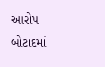આરોપ
બોટાદમાં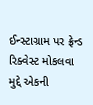ઈન્સ્ટાગ્રામ પર ફ્રેન્ડ રિક્વેસ્ટ મોકલવા મુદ્દે એકની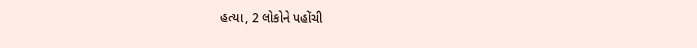હત્યા, 2 લોકોને પહોંચી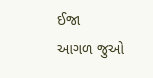ઈજા
આગળ જુઓ